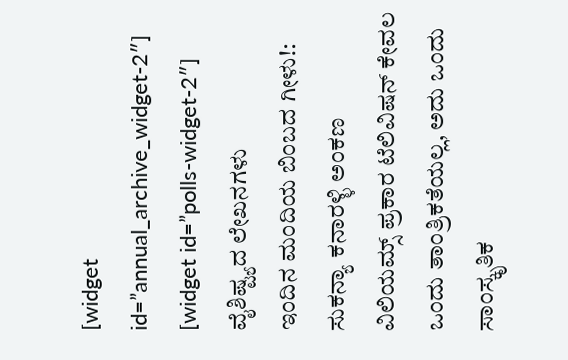[widget id=”annual_archive_widget-2″]
[widget id=”polls-widget-2″]
ವೈಶಿಷ್ಟ್ಯದ ಲೇಖನಗಳು
ಇಂದಿನ ಮಂದಿಯ ಬಿಂಬದ ಗೀಳು!: ಸುಕನ್ಯಾ ಕನಾರಳ್ಳಿ ಅಂಕಣ
ವಿಲಿಯಮ್ಸ್ ಪ್ರಕಾರ ಟೆಲಿವಿಷನ್ ಕೇವಲ ಒಂದು ತಾಂತ್ರಿಕತೆಯಲ್ಲ, ಅದು ಒಂದು ಸಾಂಸ್ಕೃತಿಕ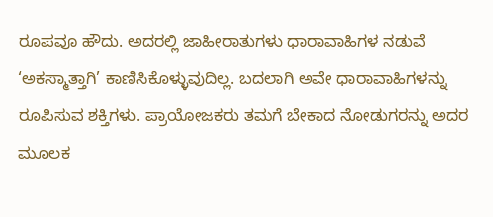ರೂಪವೂ ಹೌದು. ಅದರಲ್ಲಿ ಜಾಹೀರಾತುಗಳು ಧಾರಾವಾಹಿಗಳ ನಡುವೆ ‘ಅಕಸ್ಮಾತ್ತಾಗಿ’ ಕಾಣಿಸಿಕೊಳ್ಳುವುದಿಲ್ಲ. ಬದಲಾಗಿ ಅವೇ ಧಾರಾವಾಹಿಗಳನ್ನು ರೂಪಿಸುವ ಶಕ್ತಿಗಳು. ಪ್ರಾಯೋಜಕರು ತಮಗೆ ಬೇಕಾದ ನೋಡುಗರನ್ನು ಅದರ ಮೂಲಕ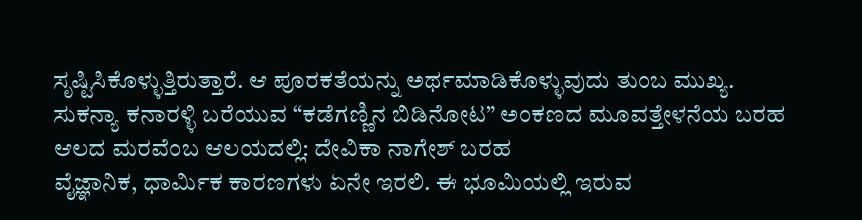ಸೃಷ್ಟಿಸಿಕೊಳ್ಳುತ್ತಿರುತ್ತಾರೆ. ಆ ಪೂರಕತೆಯನ್ನು ಅರ್ಥಮಾಡಿಕೊಳ್ಳುವುದು ತುಂಬ ಮುಖ್ಯ.
ಸುಕನ್ಯಾ ಕನಾರಳ್ಳಿ ಬರೆಯುವ “ಕಡೆಗಣ್ಣಿನ ಬಿಡಿನೋಟ” ಅಂಕಣದ ಮೂವತ್ತೇಳನೆಯ ಬರಹ
ಆಲದ ಮರವೆಂಬ ಆಲಯದಲ್ಲಿ: ದೇವಿಕಾ ನಾಗೇಶ್ ಬರಹ
ವೈಜ್ಞಾನಿಕ, ಧಾರ್ಮಿಕ ಕಾರಣಗಳು ಏನೇ ಇರಲಿ. ಈ ಭೂಮಿಯಲ್ಲಿ ಇರುವ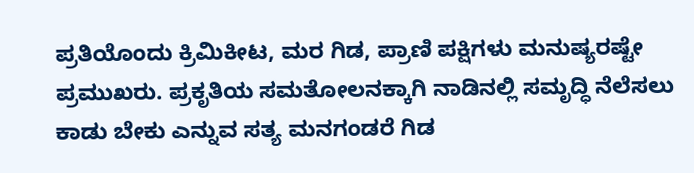ಪ್ರತಿಯೊಂದು ಕ್ರಿಮಿಕೀಟ, ಮರ ಗಿಡ, ಪ್ರಾಣಿ ಪಕ್ಷಿಗಳು ಮನುಷ್ಯರಷ್ಟೇ ಪ್ರಮುಖರು. ಪ್ರಕೃತಿಯ ಸಮತೋಲನಕ್ಕಾಗಿ ನಾಡಿನಲ್ಲಿ ಸಮೃದ್ಧಿ ನೆಲೆಸಲು ಕಾಡು ಬೇಕು ಎನ್ನುವ ಸತ್ಯ ಮನಗಂಡರೆ ಗಿಡ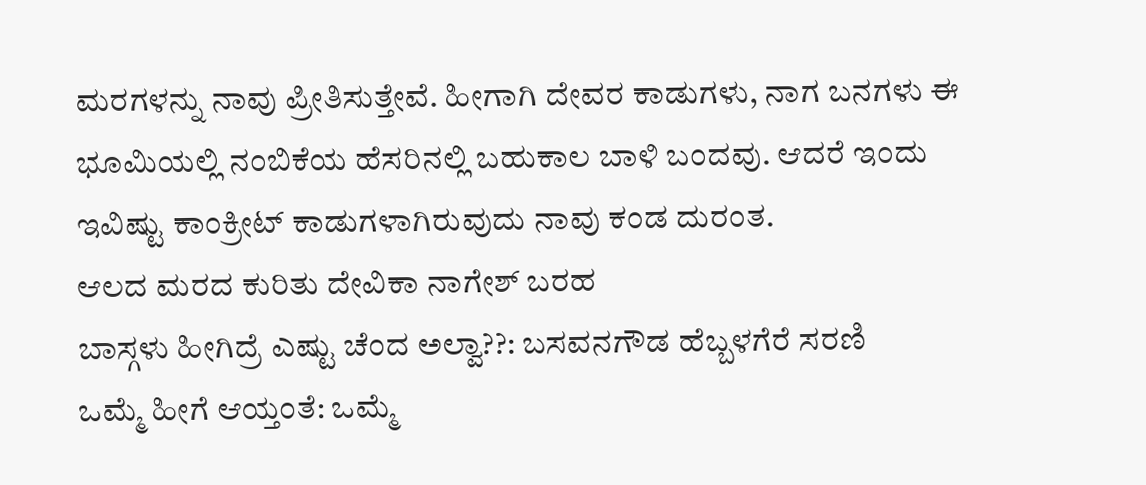ಮರಗಳನ್ನು ನಾವು ಪ್ರೀತಿಸುತ್ತೇವೆ. ಹೀಗಾಗಿ ದೇವರ ಕಾಡುಗಳು, ನಾಗ ಬನಗಳು ಈ ಭೂಮಿಯಲ್ಲಿ ನಂಬಿಕೆಯ ಹೆಸರಿನಲ್ಲಿ ಬಹುಕಾಲ ಬಾಳಿ ಬಂದವು. ಆದರೆ ಇಂದು ಇವಿಷ್ಟು ಕಾಂಕ್ರೀಟ್ ಕಾಡುಗಳಾಗಿರುವುದು ನಾವು ಕಂಡ ದುರಂತ.
ಆಲದ ಮರದ ಕುರಿತು ದೇವಿಕಾ ನಾಗೇಶ್ ಬರಹ
ಬಾಸ್ಗಳು ಹೀಗಿದ್ರೆ ಎಷ್ಟು ಚೆಂದ ಅಲ್ವಾ??: ಬಸವನಗೌಡ ಹೆಬ್ಬಳಗೆರೆ ಸರಣಿ
ಒಮ್ಮೆ ಹೀಗೆ ಆಯ್ತಂತೆ: ಒಮ್ಮೆ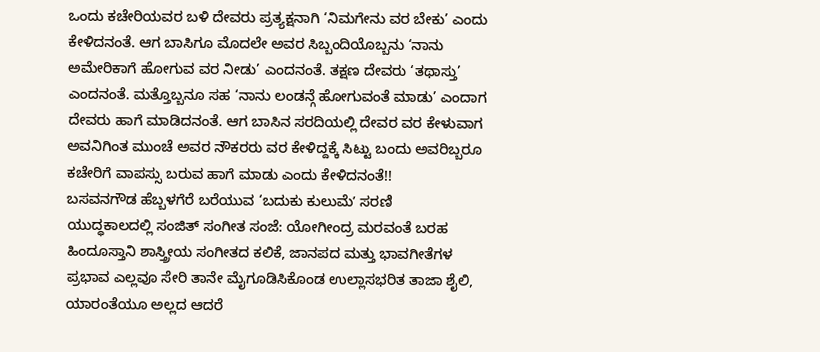ಒಂದು ಕಚೇರಿಯವರ ಬಳಿ ದೇವರು ಪ್ರತ್ಯಕ್ಷನಾಗಿ ‘ನಿಮಗೇನು ವರ ಬೇಕು’ ಎಂದು ಕೇಳಿದನಂತೆ. ಆಗ ಬಾಸಿಗೂ ಮೊದಲೇ ಅವರ ಸಿಬ್ಬಂದಿಯೊಬ್ಬನು ‘ನಾನು ಅಮೇರಿಕಾಗೆ ಹೋಗುವ ವರ ನೀಡು’ ಎಂದನಂತೆ. ತಕ್ಷಣ ದೇವರು ‘ತಥಾಸ್ತು’ ಎಂದನಂತೆ. ಮತ್ತೊಬ್ಬನೂ ಸಹ ‘ನಾನು ಲಂಡನ್ಗೆ ಹೋಗುವಂತೆ ಮಾಡು’ ಎಂದಾಗ ದೇವರು ಹಾಗೆ ಮಾಡಿದನಂತೆ. ಆಗ ಬಾಸಿನ ಸರದಿಯಲ್ಲಿ ದೇವರ ವರ ಕೇಳುವಾಗ ಅವನಿಗಿಂತ ಮುಂಚೆ ಅವರ ನೌಕರರು ವರ ಕೇಳಿದ್ದಕ್ಕೆ ಸಿಟ್ಟು ಬಂದು ಅವರಿಬ್ಬರೂ ಕಚೇರಿಗೆ ವಾಪಸ್ಸು ಬರುವ ಹಾಗೆ ಮಾಡು ಎಂದು ಕೇಳಿದನಂತೆ!!
ಬಸವನಗೌಡ ಹೆಬ್ಬಳಗೆರೆ ಬರೆಯುವ ‘ಬದುಕು ಕುಲುಮೆʼ ಸರಣಿ
ಯುದ್ಧಕಾಲದಲ್ಲಿ ಸಂಜಿತ್ ಸಂಗೀತ ಸಂಜೆ: ಯೋಗೀಂದ್ರ ಮರವಂತೆ ಬರಹ
ಹಿಂದೂಸ್ತಾನಿ ಶಾಸ್ತ್ರೀಯ ಸಂಗೀತದ ಕಲಿಕೆ, ಜಾನಪದ ಮತ್ತು ಭಾವಗೀತೆಗಳ ಪ್ರಭಾವ ಎಲ್ಲವೂ ಸೇರಿ ತಾನೇ ಮೈಗೂಡಿಸಿಕೊಂಡ ಉಲ್ಲಾಸಭರಿತ ತಾಜಾ ಶೈಲಿ, ಯಾರಂತೆಯೂ ಅಲ್ಲದ ಆದರೆ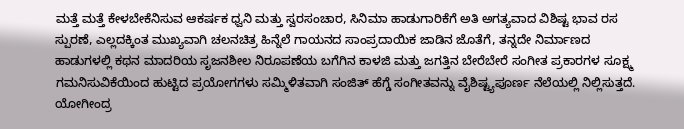ಮತ್ತೆ ಮತ್ತೆ ಕೇಳಬೇಕೆನಿಸುವ ಆಕರ್ಷಕ ಧ್ವನಿ ಮತ್ತು ಸ್ವರಸಂಚಾರ, ಸಿನಿಮಾ ಹಾಡುಗಾರಿಕೆಗೆ ಅತಿ ಅಗತ್ಯವಾದ ವಿಶಿಷ್ಟ ಭಾವ ರಸ ಸ್ಪುರಣೆ, ಎಲ್ಲದಕ್ಕಿಂತ ಮುಖ್ಯವಾಗಿ ಚಲನಚಿತ್ರ ಹಿನ್ನೆಲೆ ಗಾಯನದ ಸಾಂಪ್ರದಾಯಿಕ ಜಾಡಿನ ಜೊತೆಗೆ, ತನ್ನದೇ ನಿರ್ಮಾಣದ ಹಾಡುಗಳಲ್ಲಿ ಕಥನ ಮಾದರಿಯ ಸೃಜನಶೀಲ ನಿರೂಪಣೆಯ ಬಗೆಗಿನ ಕಾಳಜಿ ಮತ್ತು ಜಗತ್ತಿನ ಬೇರೆಬೇರೆ ಸಂಗೀತ ಪ್ರಕಾರಗಳ ಸೂಕ್ಷ್ಮ ಗಮನಿಸುವಿಕೆಯಿಂದ ಹುಟ್ಟಿದ ಪ್ರಯೋಗಗಳು ಸಮ್ಮಿಳಿತವಾಗಿ ಸಂಜಿತ್ ಹೆಗ್ಡೆ ಸಂಗೀತವನ್ನು ವೈಶಿಷ್ಟ್ಯಪೂರ್ಣ ನೆಲೆಯಲ್ಲಿ ನಿಲ್ಲಿಸುತ್ತದೆ.
ಯೋಗೀಂದ್ರ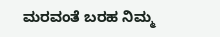ಮರವಂತೆ ಬರಹ ನಿಮ್ಮ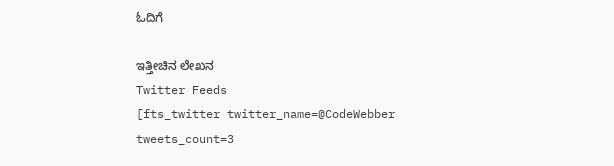ಓದಿಗೆ

ಇತ್ತೀಚಿನ ಲೇಖನ
Twitter Feeds
[fts_twitter twitter_name=@CodeWebber tweets_count=3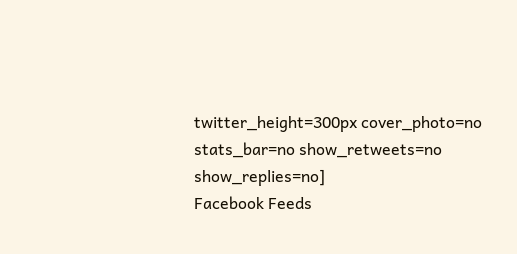twitter_height=300px cover_photo=no stats_bar=no show_retweets=no show_replies=no]
Facebook Feeds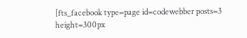[fts_facebook type=page id=codewebber posts=3 height=300px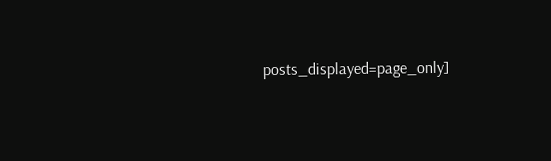posts_displayed=page_only]